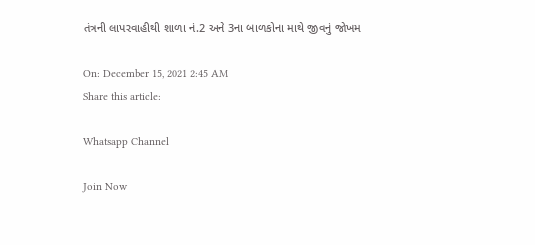તંત્રની લાપરવાહીથી શાળા નં.2 અને 3ના બાળકોના માથે જીવનું જોખમ

On: December 15, 2021 2:45 AM
Share this article:

Whatsapp Channel

Join Now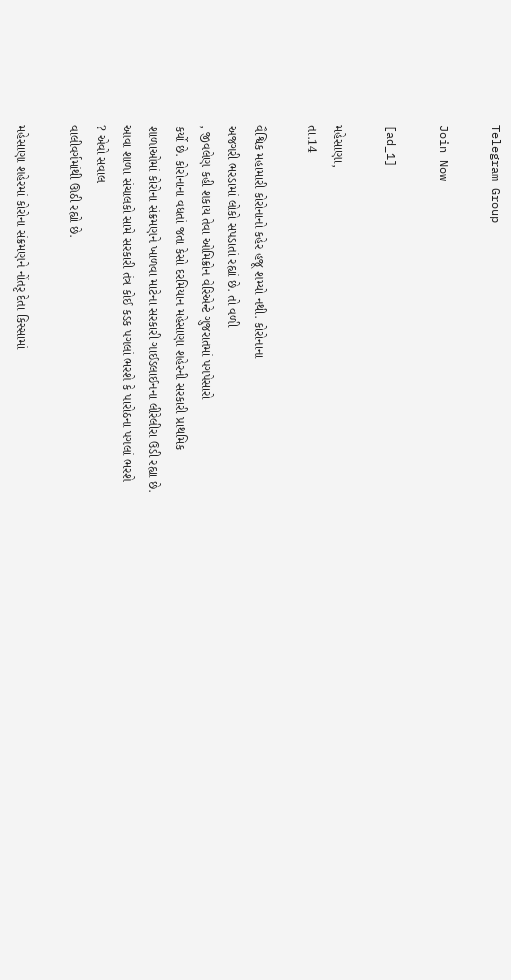Telegram Group

Join Now

[ad_1]

મહેસાણા,
તા.14

વૈશ્વિક મહામારી કોરોનાનો કહેર હજૂ શમ્યો નથી. કોરોનાના
અજગરી ભરડામાં લોકો સપડાતાં રહ્યાં છે. તો વળી
, જીવલેણ કહી શકાય તેવા ઓમિક્રોન વેરિએન્ટે ગુજરાતમાં પગપેસારો
કર્યો છે. કોરોનાના વધતાં જતા કેસો દરમિયાન મહેસાણા શહેરની સરકારી પ્રાથમિક
શાળાઓમાં કોરોના સંક્રમણને ખાળવા માટેના સરકારી ગાઈડલાઈનના લીરેલીરા ઉડી રહ્યા છે.
આવા શાળા સંચાલકો સામે સરકારી તંત્ર કોઈ કડક પગલાં ભરશે કે પારોઠના પગલાં ભરશે
? એવો સવાલ
વાલીવર્ગમાંથી ઊઠી રહ્યો છે.

મહેસાણા શહેરમાં કોરોના સંક્રમણને નોંતરૃ દેતા કિસ્સામાં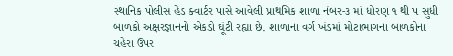સ્થાનિક પોલીસ હેડ ક્વાર્ટર પાસે આવેલી પ્રાથમિક શાળા નંબર-૩ માં ધોરણ ૧ થી પ સુધી
બાળકો અક્ષરજ્ઞાનનો એકડો ઘૂંટી રહ્યા છે. શાળાના વર્ગ ખંડમાં મોટાભાગના બાળકોના
ચહેરા ઉપર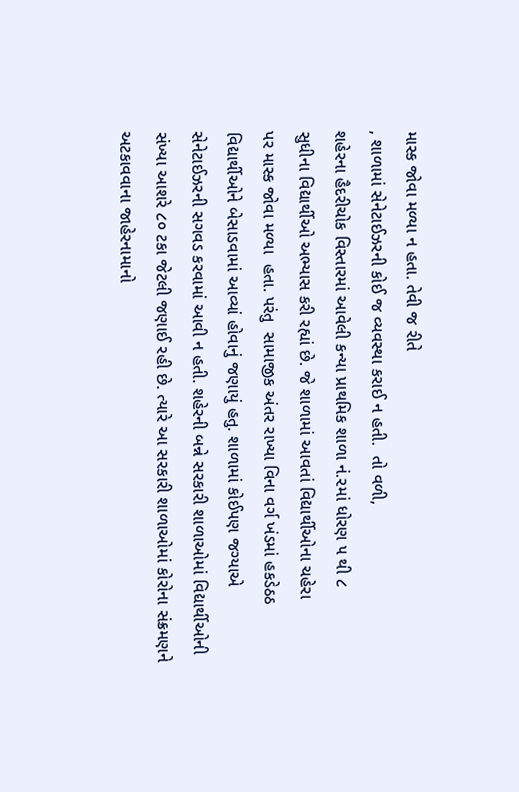માસ્ક જોવા મળ્યા ન હતા. તેવી જ રીતે
, શાળામાં સેનેટાઈઝરની કોઈ જ વ્યવસ્થા કરાઈ ન હતી.  તો વળી,
શહેરના હૈદરીચોક વિસ્તારમાં આવેલી કન્યા પ્રાથમિક શાળા નં.૨માં ધોરણ ૫ થી ૮
સુધીના વિદ્યાર્થીઓ અભ્યાસ કરી રહ્યાં છે. જે શાળામાં આવતાં વિદ્યાર્થીઓના ચહેરા
પર માસ્ક જોવા મળ્યા  હતા. પરંતુ  સામાજીક અંતર રાખ્યા વિના વર્ગ ખંડમાં હકડેઠઠ
વિદ્યાર્થીઓને બેસાડવામાં આવ્યાં હોવાનું જણાયું હતુ. શાળામાં કોઈપણ જગ્યાએ
સેનેટાઈઝરની સગવડ કરવામાં આવી ન હતી. શહેરની બન્ને સરકારી શાળાઓમાં વિદ્યાર્થીઓની
સંખ્યા આશરે ૮૦ ટકા જેટલી જણાઈ રહી છે. ત્યારે આ સરકારી શાળાઓમાં કોરોના સંક્રમણને
અટકાવવાના જાહેરનામાનો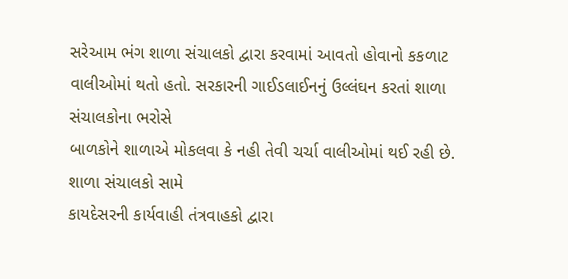સરેઆમ ભંગ શાળા સંચાલકો દ્વારા કરવામાં આવતો હોવાનો કકળાટ
વાલીઓમાં થતો હતો. સરકારની ગાઈડલાઈનનું ઉલ્લંઘન કરતાં શાળા સંચાલકોના ભરોસે
બાળકોને શાળાએ મોકલવા કે નહી તેવી ચર્ચા વાલીઓમાં થઈ રહી છે. શાળા સંચાલકો સામે
કાયદેસરની કાર્યવાહી તંત્રવાહકો દ્વારા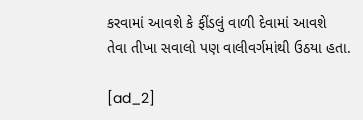કરવામાં આવશે કે ફીંડલું વાળી દેવામાં આવશે
તેવા તીખા સવાલો પણ વાલીવર્ગમાંથી ઉઠયા હતા.

[ad_2]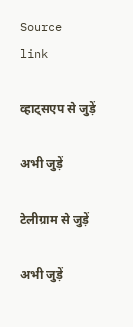Source link

व्हाट्सएप से जुड़ें

अभी जुड़ें

टेलीग्राम से जुड़ें

अभी जुड़ें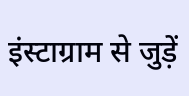इंस्टाग्राम से जुड़ें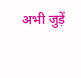अभी जुड़ें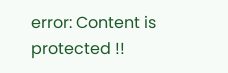error: Content is protected !!